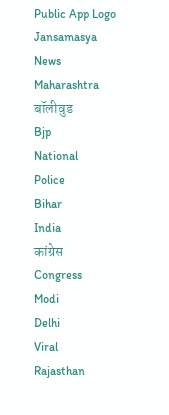Public App Logo
Jansamasya
News
Maharashtra
बॉलीवुड
Bjp
National
Police
Bihar
India
कांग्रेस
Congress
Modi
Delhi
Viral
Rajasthan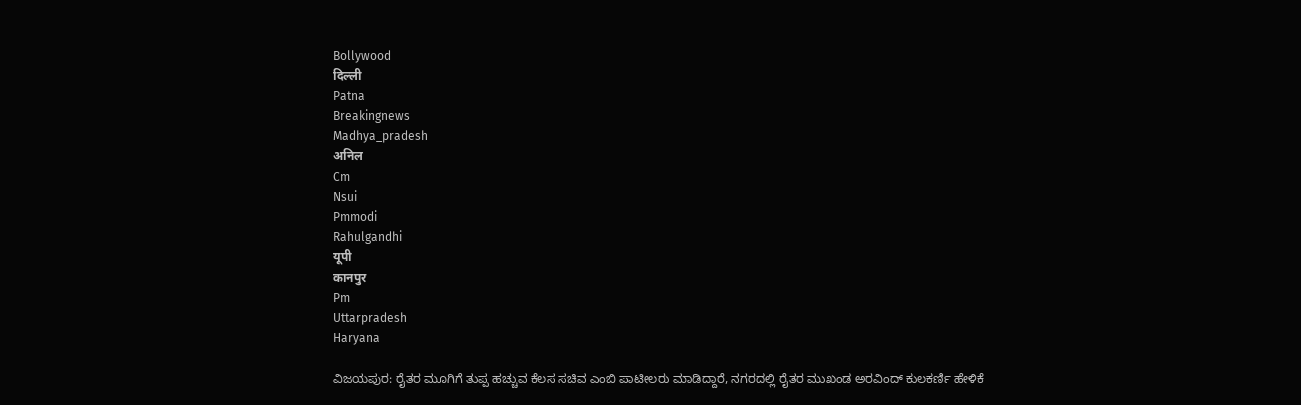Bollywood
दिल्ली
Patna
Breakingnews
Madhya_pradesh
अनिल
Cm
Nsui
Pmmodi
Rahulgandhi
यूपी
कानपुर
Pm
Uttarpradesh
Haryana

ವಿಜಯಪುರ: ರೈತರ ಮೂಗಿಗೆ ತುಪ್ಪ ಹಚ್ಚುವ ಕೆಲಸ ಸಚಿವ ಎಂಬಿ ಪಾಟೀಲರು ಮಾಡಿದ್ದಾರೆ, ನಗರದಲ್ಲಿ ರೈತರ ಮುಖಂಡ ಅರವಿಂದ್ ಕುಲಕರ್ಣಿ ಹೇಳಿಕೆ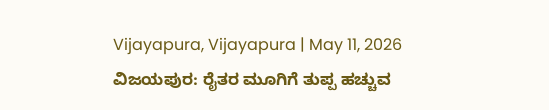Vijayapura, Vijayapura | May 11, 2026
ವಿಜಯಪುರ: ರೈತರ ಮೂಗಿಗೆ ತುಪ್ಪ ಹಚ್ಚುವ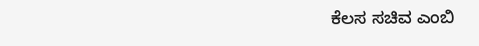ಕೆಲಸ ಸಚಿವ ಎಂಬಿ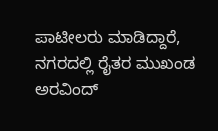ಪಾಟೀಲರು ಮಾಡಿದ್ದಾರೆ, ನಗರದಲ್ಲಿ ರೈತರ ಮುಖಂಡ ಅರವಿಂದ್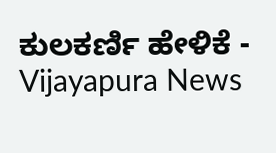ಕುಲಕರ್ಣಿ ಹೇಳಿಕೆ - Vijayapura News